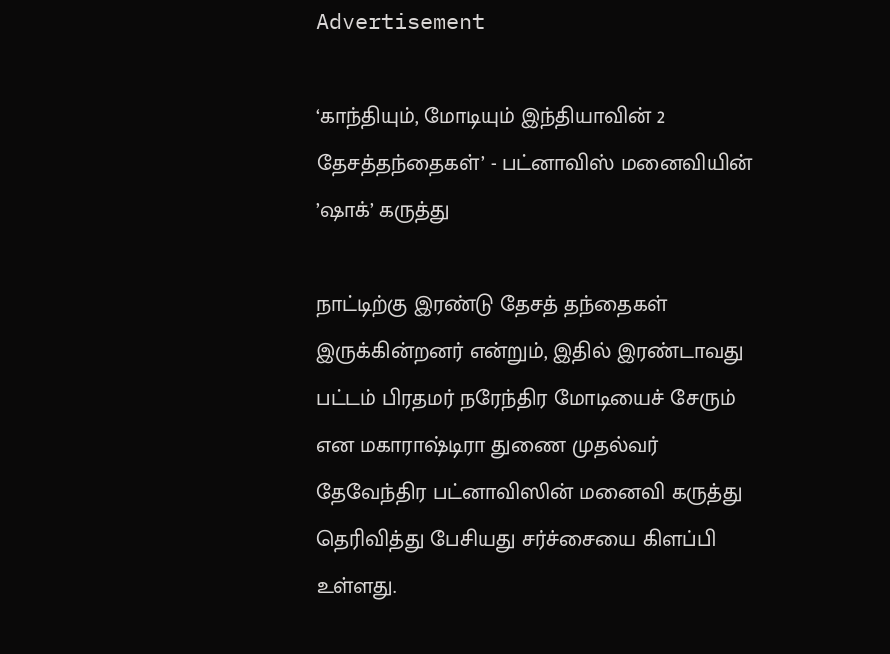Advertisement

‘காந்தியும், மோடியும் இந்தியாவின் 2 தேசத்தந்தைகள்’ - பட்னாவிஸ் மனைவியின் ’ஷாக்’ கருத்து

நாட்டிற்கு இரண்டு தேசத் தந்தைகள் இருக்கின்றனர் என்றும், இதில் இரண்டாவது பட்டம் பிரதமர் நரேந்திர மோடியைச் சேரும் என மகாராஷ்டிரா துணை முதல்வர் தேவேந்திர பட்னாவிஸின் மனைவி கருத்து தெரிவித்து பேசியது சர்ச்சையை கிளப்பி உள்ளது.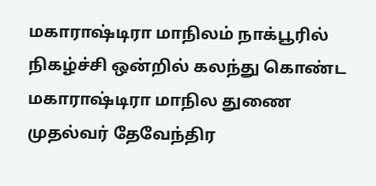மகாராஷ்டிரா மாநிலம் நாக்பூரில் நிகழ்ச்சி ஒன்றில் கலந்து கொண்ட மகாராஷ்டிரா மாநில துணை முதல்வர் தேவேந்திர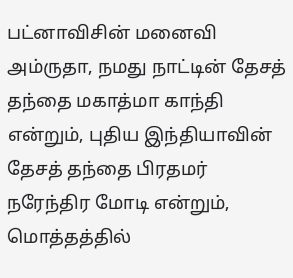பட்னாவிசின் மனைவி அம்ருதா, நமது நாட்டின் தேசத் தந்தை மகாத்மா காந்தி என்றும், புதிய இந்தியாவின் தேசத் தந்தை பிரதமர் நரேந்திர மோடி என்றும், மொத்தத்தில்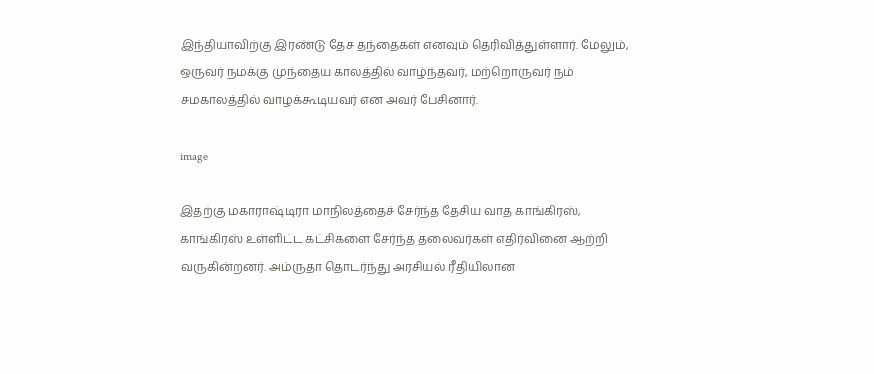இந்தியாவிற்கு இரண்டு தேச தந்தைகள் எனவும் தெரிவித்துள்ளார். மேலும், ஒருவர் நமக்கு முந்தைய காலத்தில் வாழ்ந்தவர், மற்றொருவர் நம் சமகாலத்தில் வாழக்கூடியவர் என அவர் பேசினார்.

image

இதற்கு மகாராஷ்டிரா மாநிலத்தைச் சேர்ந்த தேசிய வாத காங்கிரஸ், காங்கிரஸ் உள்ளிட்ட கட்சிகளை சேர்ந்த தலைவர்கள் எதிர்வினை ஆற்றி வருகின்றனர். அம்ருதா தொடர்ந்து அரசியல் ரீதியிலான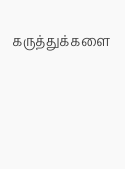கருத்துக்களை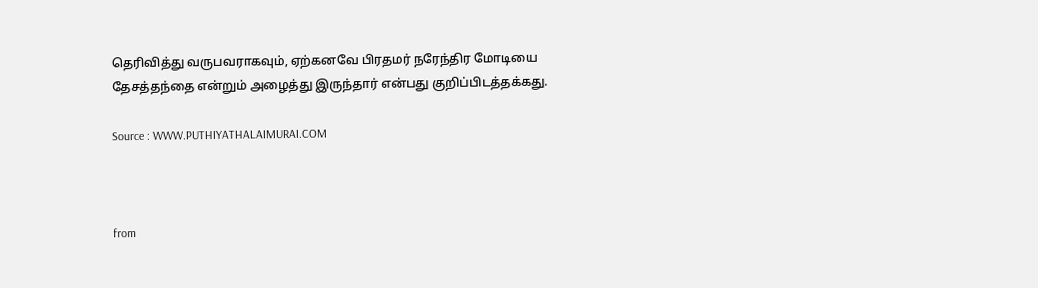தெரிவித்து வருபவராகவும், ஏற்கனவே பிரதமர் நரேந்திர மோடியை தேசத்தந்தை என்றும் அழைத்து இருந்தார் என்பது குறிப்பிடத்தக்கது.

Source : WWW.PUTHIYATHALAIMURAI.COM



from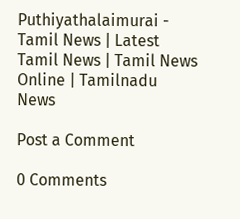Puthiyathalaimurai - Tamil News | Latest Tamil News | Tamil News Online | Tamilnadu News

Post a Comment

0 Comments